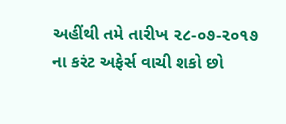અહીંથી તમે તારીખ ૨૮-૦૭-૨૦૧૭ ના કરંટ અફેર્સ વાચી શકો છો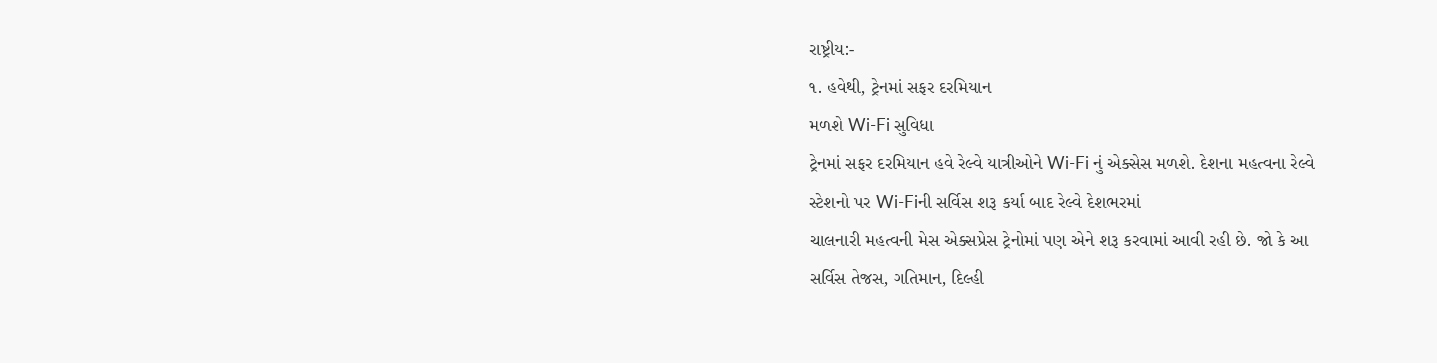રાષ્ટ્રીય:-
૧. હવેથી, ટ્રેનમાં સફર દરમિયાન
મળશે Wi-Fi સુવિધા
ટ્રેનમાં સફર દરમિયાન હવે રેલ્વે યાત્રીઓને Wi-Fi નું એક્સેસ મળશે. દેશના મહત્વના રેલ્વે
સ્ટેશનો પર Wi-Fiની સર્વિસ શરૂ કર્યા બાદ રેલ્વે દેશભરમાં
ચાલનારી મહત્વની મેસ એક્સપ્રેસ ટ્રેનોમાં પણ એને શરૂ કરવામાં આવી રહી છે. જો કે આ
સર્વિસ તેજસ, ગતિમાન, દિલ્હી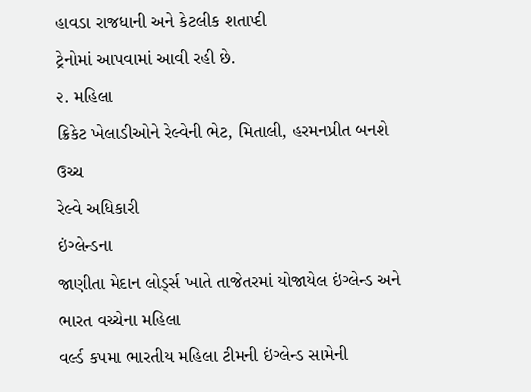હાવડા રાજધાની અને કેટલીક શતાપ્દી
ટ્રેનોમાં આપવામાં આવી રહી છે.
૨. મહિલા
ક્રિકેટ ખેલાડીઓને રેલ્વેની ભેટ, મિતાલી, હરમનપ્રીત બનશે ઉચ્ચ
રેલ્વે અધિકારી
ઇંગ્લેન્ડના
જાણીતા મેદાન લોર્ડ્સ ખાતે તાજેતરમાં યોજાયેલ ઇંગ્લેન્ડ અને ભારત વચ્ચેના મહિલા
વર્લ્ડ કપમા ભારતીય મહિલા ટીમની ઇંગ્લેન્ડ સામેની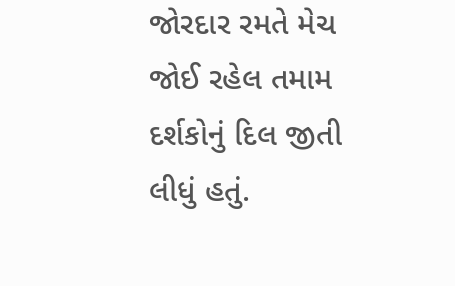જોરદાર રમતે મેચ જોઈ રહેલ તમામ
દર્શકોનું દિલ જીતી લીધું હતું.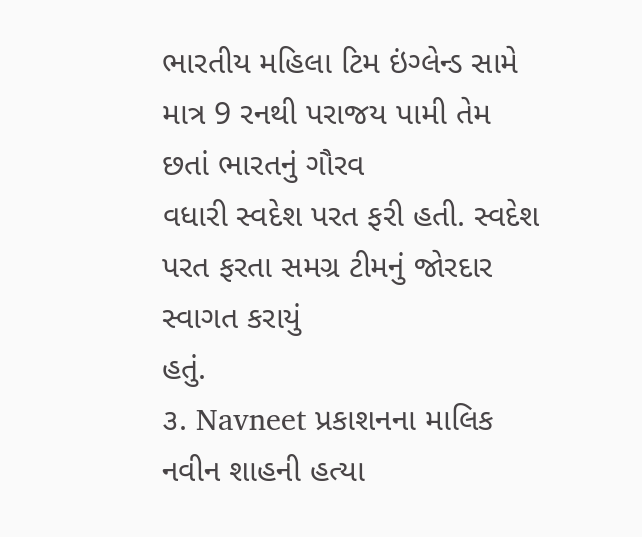ભારતીય મહિલા ટિમ ઇંગ્લેન્ડ સામે માત્ર 9 રનથી પરાજય પામી તેમ છતાં ભારતનું ગૌરવ
વધારી સ્વદેશ પરત ફરી હતી. સ્વદેશ પરત ફરતા સમગ્ર ટીમનું જોરદાર સ્વાગત કરાયું
હતું.
૩. Navneet પ્રકાશનના માલિક નવીન શાહની હત્યા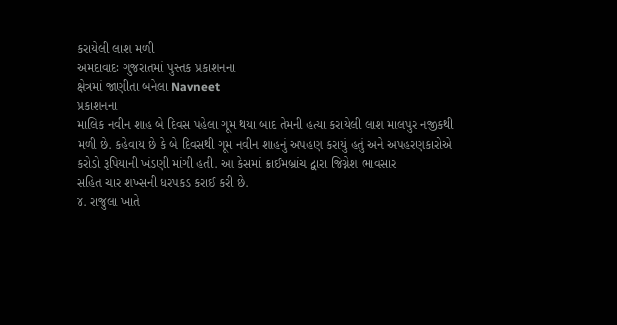કરાયેલી લાશ મળી
અમદાવાદઃ ગુજરાતમાં પુસ્તક પ્રકાશનના
ક્ષેત્રમાં જાણીતા બનેલા Navneet
પ્રકાશનના
માલિક નવીન શાહ બે દિવસ પહેલા ગૂમ થયા બાદ તેમની હત્યા કરાયેલી લાશ માલપુર નજીકથી
મળી છે. કહેવાય છે કે બે દિવસથી ગૂમ નવીન શાહનું અપહણ કરાયું હતું અને અપહરણકારોએ
કરોડો રૂપિયાની ખંડણી માંગી હતી. આ કેસમાં ક્રાઈમબ્રાંચ દ્વારા જિગ્નેશ ભાવસાર
સહિત ચાર શખ્સની ધરપકડ કરાઈ કરી છે.
૪. રાજુલા ખાતે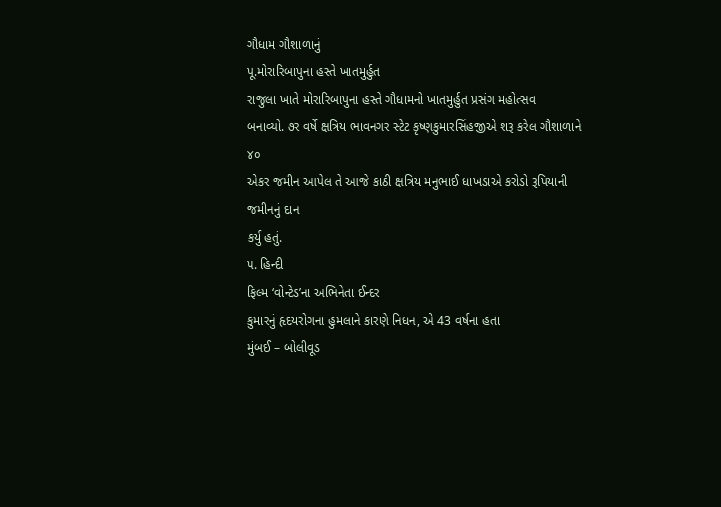ગૌધામ ગૌશાળાનું
પૂ.મોરારિબાપુના હસ્તે ખાતમુર્હુત
રાજુલા ખાતે મોરારિબાપુના હસ્તે ગૌધામનો ખાતમુર્હુત પ્રસંગ મહોત્સવ
બનાવ્યો. ૭ર વર્ષે ક્ષત્રિય ભાવનગર સ્ટેટ કૃષ્ણકુમારસિંહજીએ શરૂ કરેલ ગૌશાળાને ૪૦
એકર જમીન આપેલ તે આજે કાઠી ક્ષત્રિય મનુભાઈ ધાખડાએ કરોડો રૂપિયાની જમીનનું દાન
કર્યુ હતું.
૫. હિન્દી
ફિલ્મ ‘વોન્ટેડ’ના અભિનેતા ઈન્દર
કુમારનું હૃદયરોગના હુમલાને કારણે નિધન, એ 43 વર્ષના હતા
મુંબઈ – બોલીવૂડ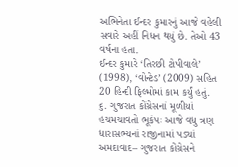અભિનેતા ઈન્દર કુમારનું આજે વહેલી
સવારે અહીં નિધન થયું છે. તેઓ 43 વર્ષના હતા.
ઈન્દર કુમારે ‘તિરછી ટોપીવાલે’
(1998), ‘વોન્ટેડ’ (2009) સહિત 20 હિન્દી ફિલ્મોમાં કામ કર્યું હતું.
૬. ગુજરાત કોંગ્રેસનાં મૂળીયાં
હચમચાવતો ભૂકંપઃ આજે વધુ ત્રણ ધારાસભ્યનાં રાજીનામાં પડ્યાં
અમદાવાદ– ગુજરાત કોંગ્રેસને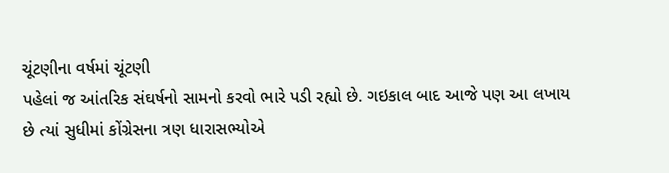ચૂંટણીના વર્ષમાં ચૂંટણી
પહેલાં જ આંતરિક સંઘર્ષનો સામનો કરવો ભારે પડી રહ્યો છે. ગઇકાલ બાદ આજે પણ આ લખાય
છે ત્યાં સુધીમાં કોંગ્રેસના ત્રણ ધારાસભ્યોએ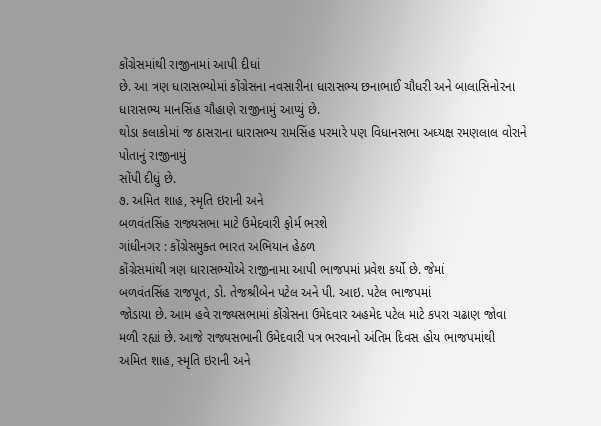કોંગ્રેસમાંથી રાજીનામાં આપી દીધાં
છે. આ ત્રણ ધારાસભ્યોમાં કોંગ્રેસના નવસારીના ધારાસભ્ય છનાભાઈ ચૌધરી અને બાલાસિનોરના ધારાસભ્ય માનસિંહ ચૌહાણે રાજીનામું આપ્યું છે.
થોડા કલાકોમાં જ ઠાસરાના ધારાસભ્ય રામસિંહ પરમારે પણ વિધાનસભા અધ્યક્ષ રમણલાલ વોરાને પોતાનું રાજીનામું
સોંપી દીધું છે.
૭. અમિત શાહ, સ્મૃતિ ઇરાની અને
બળવંતસિંહ રાજ્યસભા માટે ઉમેદવારી ફોર્મ ભરશે
ગાંધીનગર : કોંગ્રેસમુક્ત ભારત અભિયાન હેઠળ
કોંગ્રેસમાંથી ત્રણ ધારાસભ્યોએ રાજીનામા આપી ભાજપમાં પ્રવેશ કર્યો છે. જેમાં
બળવંતસિંહ રાજપૂત, ડો. તેજશ્રીબેન પટેલ અને પી. આઇ. પટેલ ભાજપમાં
જોડાયા છે. આમ હવે રાજ્યસભામાં કોંગ્રેસના ઉમેદવાર અહમેદ પટેલ માટે કપરા ચઢાણ જોવા
મળી રહ્યાં છે. આજે રાજ્યસભાની ઉમેદવારી પત્ર ભરવાનો અંતિમ દિવસ હોય ભાજપમાંથી
અમિત શાહ, સ્મૃતિ ઇરાની અને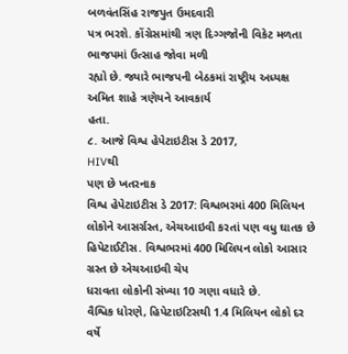બળવંતસિંહ રાજપુત ઉમદવારી
પત્ર ભરશે. કોંગ્રેસમાંથી ત્રણ દિગ્ગજોની વિકેટ મળતા ભાજપમાં ઉત્સાહ જોવા મળી
રહ્યો છે. જ્યારે ભાજપની બેઠકમાં રાષ્ટ્રીય અધ્યક્ષ અમિત શાહે ત્રણેયને આવકાર્ય
હતા.
૮. આજે વિશ્વ હેપેટાઇટીસ ડે 2017,
HIVથી
પણ છે ખતરનાક
વિશ્વ હેપેટાઇટીસ ડે 2017: વિશ્વભરમાં 400 મિલિયન લોકોને આસર્ગ્રસ્ત, એચઆઇવી કરતાં પણ વધુ ઘાતક છે હિપેટાઈટીસ. વિશ્વભરમાં 400 મિલિયન લોકો આસાર ગ્રસ્ત છે એચઆઇવી ચેપ
ધરાવતા લોકોની સંખ્યા 10 ગણા વધારે છે.
વૈશ્વિક ધોરણે, હિપેટાઇટિસથી 1.4 મિલિયન લોકો દર વર્ષે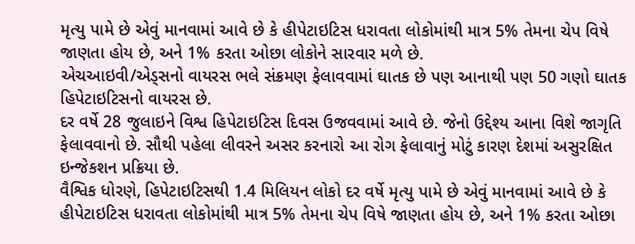મૃત્યુ પામે છે એવું માનવામાં આવે છે કે હીપેટાઇટિસ ધરાવતા લોકોમાંથી માત્ર 5% તેમના ચેપ વિષે જાણતા હોય છે, અને 1% કરતા ઓછા લોકોને સારવાર મળે છે.
એચઆઇવી/એડ્સનો વાયરસ ભલે સંક્રમણ ફેલાવવામાં ઘાતક છે પણ આનાથી પણ 50 ગણો ઘાતક હિપેટાઇટિસનો વાયરસ છે.
દર વર્ષે 28 જુલાઇને વિશ્વ હિપેટાઇટિસ દિવસ ઉજવવામાં આવે છે. જેનો ઉદ્દેશ્ય આના વિશે જાગૃતિ ફેલાવવાનો છે. સૌથી પહેલા લીવરને અસર કરનારો આ રોગ ફેલાવાનું મોટું કારણ દેશમાં અસુરક્ષિત ઇન્જેકશન પ્રક્રિયા છે.
વૈશ્વિક ધોરણે, હિપેટાઇટિસથી 1.4 મિલિયન લોકો દર વર્ષે મૃત્યુ પામે છે એવું માનવામાં આવે છે કે હીપેટાઇટિસ ધરાવતા લોકોમાંથી માત્ર 5% તેમના ચેપ વિષે જાણતા હોય છે, અને 1% કરતા ઓછા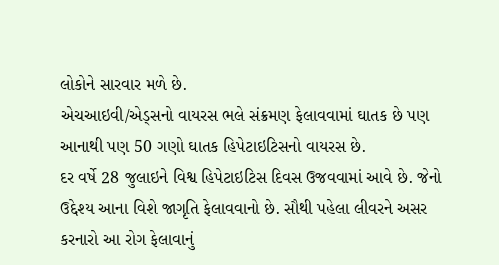લોકોને સારવાર મળે છે.
એચઆઇવી/એડ્સનો વાયરસ ભલે સંક્રમણ ફેલાવવામાં ઘાતક છે પણ આનાથી પણ 50 ગણો ઘાતક હિપેટાઇટિસનો વાયરસ છે.
દર વર્ષે 28 જુલાઇને વિશ્વ હિપેટાઇટિસ દિવસ ઉજવવામાં આવે છે. જેનો ઉદ્દેશ્ય આના વિશે જાગૃતિ ફેલાવવાનો છે. સૌથી પહેલા લીવરને અસર કરનારો આ રોગ ફેલાવાનું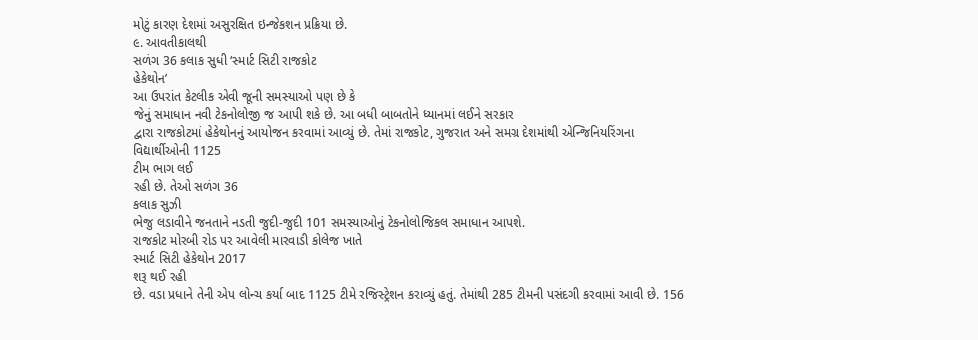મોટું કારણ દેશમાં અસુરક્ષિત ઇન્જેકશન પ્રક્રિયા છે.
૯. આવતીકાલથી
સળંગ 36 કલાક સુધી ‘સ્માર્ટ સિટી રાજકોટ
હેકેથોન’
આ ઉપરાંત કેટલીક એવી જૂની સમસ્યાઓ પણ છે કે
જેનું સમાધાન નવી ટેકનોલોજી જ આપી શકે છે. આ બધી બાબતોને ધ્યાનમાં લઈને સરકાર
દ્વારા રાજકોટમાં હેકેથોનનું આયોજન કરવામાં આવ્યું છે. તેમાં રાજકોટ, ગુજરાત અને સમગ્ર દેશમાંથી એન્જિનિયરિંગના
વિદ્યાર્થીઓની 1125
ટીમ ભાગ લઈ
રહી છે. તેઓ સળંગ 36
કલાક સુઝી
ભેજુ લડાવીને જનતાને નડતી જુદી-જુદી 101 સમસ્યાઓનું ટેકનોલોજિકલ સમાધાન આપશે.
રાજકોટ મોરબી રોડ પર આવેલી મારવાડી કોલેજ ખાતે
સ્માર્ટ સિટી હેકેથોન 2017
શરૂ થઈ રહી
છે. વડા પ્રધાને તેની એપ લોન્ચ કર્યા બાદ 1125 ટીમે રજિસ્ટ્રેશન કરાવ્યું હતું. તેમાંથી 285 ટીમની પસંદગી કરવામાં આવી છે. 156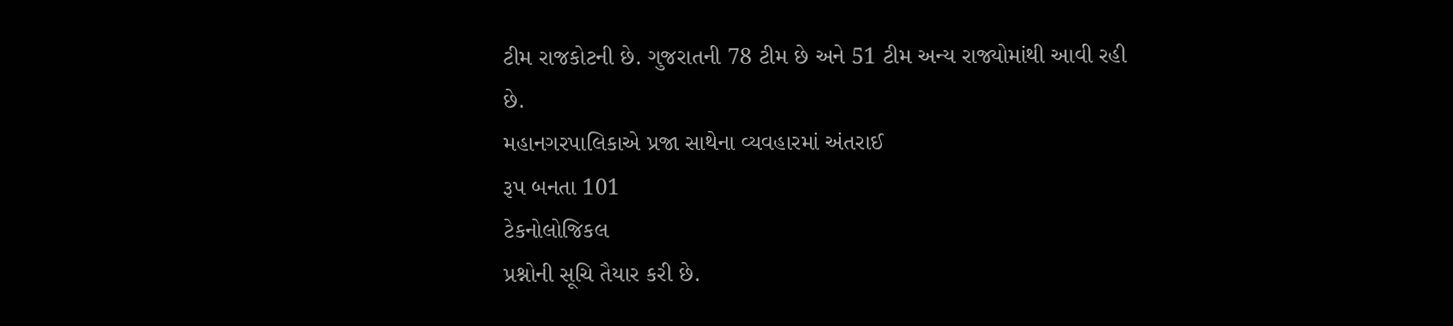ટીમ રાજકોટની છે. ગુજરાતની 78 ટીમ છે અને 51 ટીમ અન્ય રાજ્યોમાંથી આવી રહી છે.
મહાનગરપાલિકાએ પ્રજા સાથેના વ્યવહારમાં અંતરાઈ
રૂપ બનતા 101
ટેકનોલોજિકલ
પ્રશ્નોની સૂચિ તૈયાર કરી છે.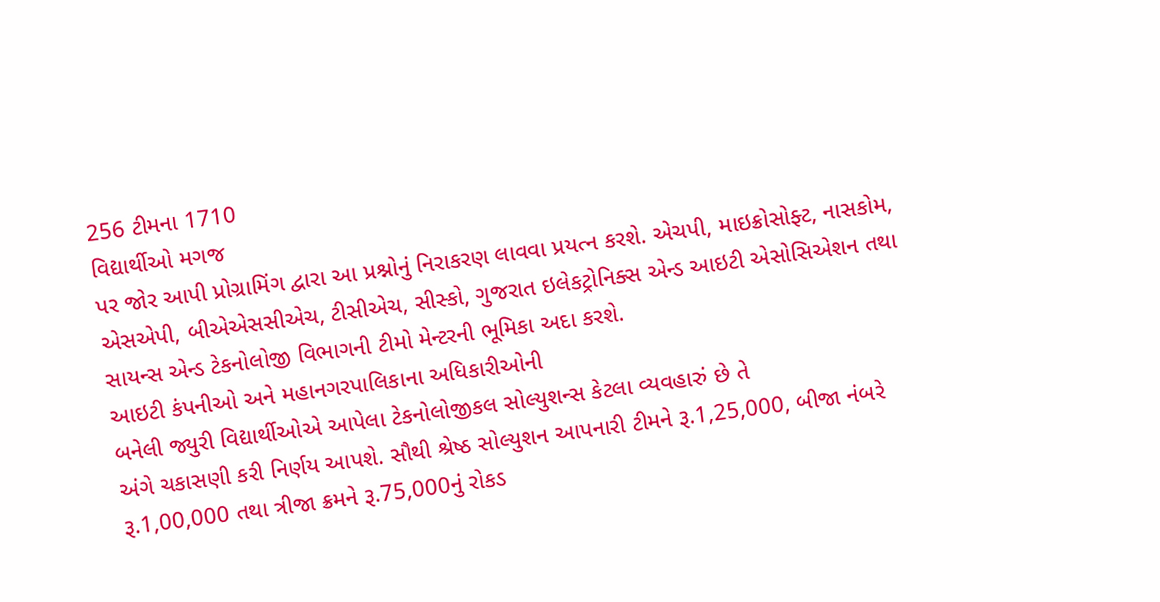256 ટીમના 1710
વિદ્યાર્થીઓ મગજ
પર જોર આપી પ્રોગ્રામિંગ દ્વારા આ પ્રશ્નોનું નિરાકરણ લાવવા પ્રયત્ન કરશે. એચપી, માઇક્રોસોફ્ટ, નાસકોમ, એસએપી, બીએએસસીએચ, ટીસીએચ, સીસ્કો, ગુજરાત ઇલેકટ્રોનિક્સ એન્ડ આઇટી એસોસિએશન તથા
સાયન્સ એન્ડ ટેકનોલોજી વિભાગની ટીમો મેન્ટરની ભૂમિકા અદા કરશે.
આઇટી કંપનીઓ અને મહાનગરપાલિકાના અધિકારીઓની
બનેલી જ્યુરી વિદ્યાર્થીઓએ આપેલા ટેકનોલોજીકલ સોલ્યુશન્સ કેટલા વ્યવહારું છે તે
અંગે ચકાસણી કરી નિર્ણય આપશે. સૌથી શ્રેષ્ઠ સોલ્યુશન આપનારી ટીમને રૂ.1,25,000, બીજા નંબરે રૂ.1,00,000 તથા ત્રીજા ક્રમને રૂ.75,000નું રોકડ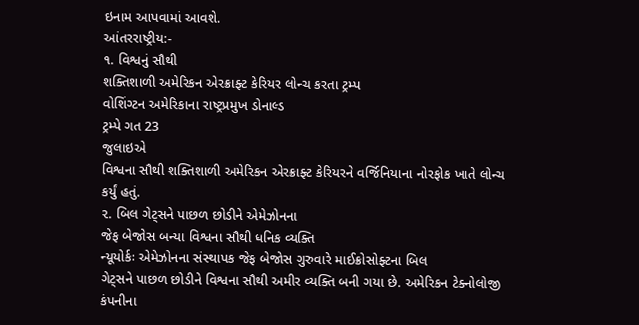ઇનામ આપવામાં આવશે.
આંતરરાષ્ટ્રીય:-
૧. વિશ્વનું સૌથી
શક્તિશાળી અમેરિકન એરક્રાફ્ટ કેરિયર લોન્ચ કરતા ટ્રમ્પ
વોશિંગ્ટન અમેરિકાના રાષ્ટ્રપ્રમુખ ડોનાલ્ડ
ટ્રમ્પે ગત 23
જુલાઇએ
વિશ્વના સૌથી શક્તિશાળી અમેરિકન એરક્રાફ્ટ કેરિયરને વર્જિનિયાના નોરફોક ખાતે લોન્ચ
કર્યું હતું.
૨. બિલ ગેટ્સને પાછળ છોડીને એમેઝોનના
જેફ બેજોસ બન્યા વિશ્વના સૌથી ધનિક વ્યક્તિ
ન્યૂયોર્કઃ એમેઝોનના સંસ્થાપક જેફ બેજોસ ગુરુવારે માઈક્રોસોફ્ટના બિલ
ગેટ્સને પાછળ છોડીને વિશ્વના સૌથી અમીર વ્યક્તિ બની ગયા છે. અમેરિકન ટેક્નોલોજી
કંપનીના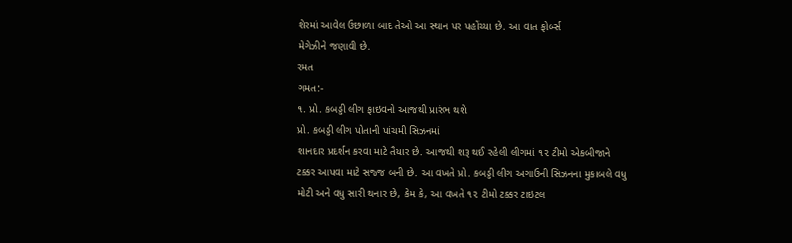શેરમાં આવેલ ઉછાળા બાદ તેઓ આ સ્થાન પર પહોંચ્યા છે. આ વાત ફોર્બ્સ
મેગેઝીને જણાવી છે.
રમત
ગમત:-
૧. પ્રો. કબડ્ડી લીગ ફાઇવનો આજથી પ્રારંભ થશે
પ્રો. કબડ્ડી લીગ પોતાની પાંચમી સિઝનમાં
શાનદાર પ્રદર્શન કરવા માટે તૈયાર છે. આજથી શરૂ થઈ રહેલી લીગમાં ૧૨ ટીમો એકબીજાને
ટક્કર આપવા માટે સજ્જ બની છે. આ વખતે પ્રો. કબડ્ડી લીગ અગાઉની સિઝનના મુકાબલે વધુ
મોટી અને વધુ સારી થનાર છે, કેમ કે, આ વખતે ૧૨ ટીમો ટક્કર ટાઇટલ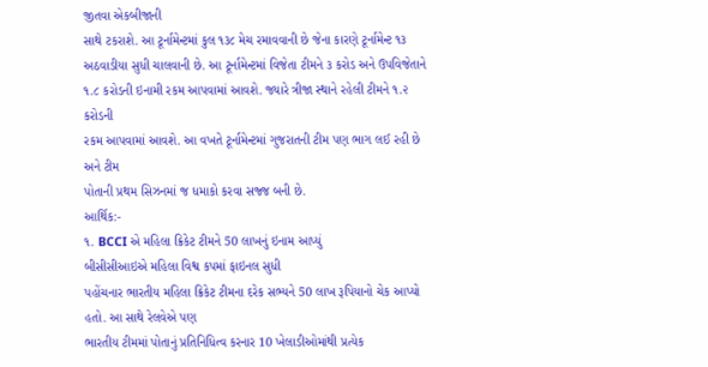જીતવા એકબીજાની
સાથે ટકરાશે. આ ટૂર્નામેન્ટમાં કુલ ૧૩૮ મેચ રમાવવાની છે જેના કારણે ટૂર્નામેન્ટ ૧૩
અઠવાડીયા સુધી ચાલવાની છે. આ ટૂર્નામેન્ટમાં વિજેતા ટીમને ૩ કરોડ અને ઉપવિજેતાને
૧.૮ કરોડની ઇનામી રકમ આપવામાં આવશે. જ્યારે ત્રીજા સ્થાને રહેલી ટીમને ૧.૨ કરોડની
રકમ આપવામાં આવશે. આ વખતે ટૂર્નામેન્ટમાં ગુજરાતની ટીમ પણ ભાગ લઈ રહી છે અને ટીમ
પોતાની પ્રથમ સિઝનમાં જ ધમાકો કરવા સજ્જ બની છે.
આર્થિક:-
૧. BCCI એ મહિલા ક્રિકેટ ટીમને 50 લાખનું ઇનામ આપ્યું
બીસીસીઆઇએ મહિલા વિશ્વ કપમાં ફાઇનલ સુધી
પહોંચનાર ભારતીય મહિલા ક્રિકેટ ટીમના દરેક સભ્યને 50 લાખ રૂપિયાનો ચેક આપ્યો હતો. આ સાથે રેલવેએ પણ
ભારતીય ટીમમાં પોતાનું પ્રતિનિધિત્વ કરનાર 10 ખેલાડીઓમાંથી પ્રત્યેક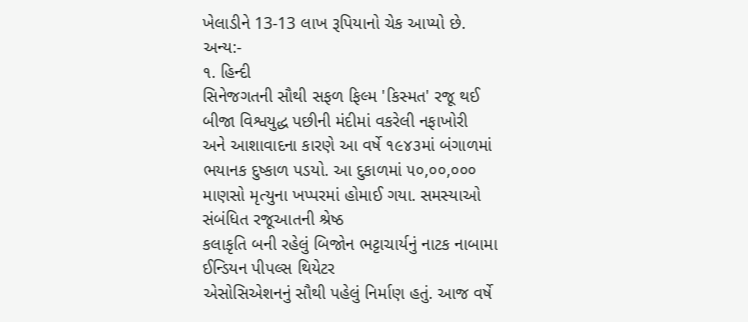ખેલાડીને 13-13 લાખ રૂપિયાનો ચેક આપ્યો છે.
અન્ય:-
૧. હિન્દી
સિનેજગતની સૌથી સફળ ફિલ્મ 'કિસ્મત' રજૂ થઈ
બીજા વિશ્વયુદ્ધ પછીની મંદીમાં વકરેલી નફાખોરી
અને આશાવાદના કારણે આ વર્ષે ૧૯૪૩માં બંગાળમાં ભયાનક દુષ્કાળ પડયો. આ દુકાળમાં ૫૦,૦૦,૦૦૦ માણસો મૃત્યુના ખપ્પરમાં હોમાઈ ગયા. સમસ્યાઓ સંબંધિત રજૂઆતની શ્રેષ્ઠ
કલાકૃતિ બની રહેલું બિજોન ભટ્ટાચાર્યનું નાટક નાબામા ઈન્ડિયન પીપલ્સ થિયેટર
એસોસિએશનનું સૌથી પહેલું નિર્માણ હતું. આજ વર્ષે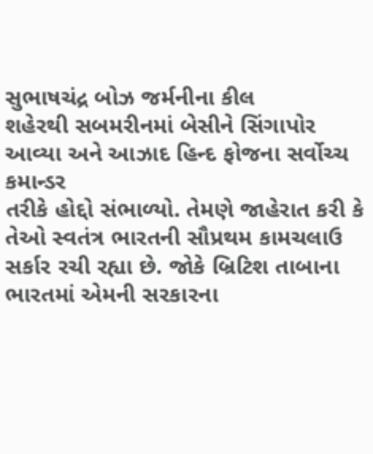સુભાષચંદ્ર બોઝ જર્મનીના કીલ
શહેરથી સબમરીનમાં બેસીને સિંગાપોર આવ્યા અને આઝાદ હિન્દ ફોજના સર્વોચ્ચ કમાન્ડર
તરીકે હોદ્દો સંભાળ્યો. તેમણે જાહેરાત કરી કે તેઓ સ્વતંત્ર ભારતની સૌપ્રથમ કામચલાઉ
સર્કાર રચી રહ્યા છે. જોકે બ્રિટિશ તાબાના ભારતમાં એમની સરકારના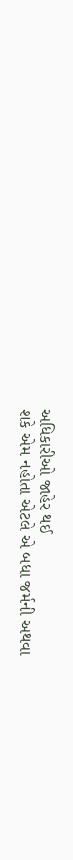અધિકારીઓ જાહેર થઈ
શકે એમ નહોતા એટલે એ બધા જર્મની અથવા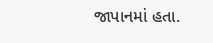જાપાનમાં હતા.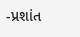-પ્રશાંત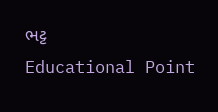ભટ્ટ
Educational Point